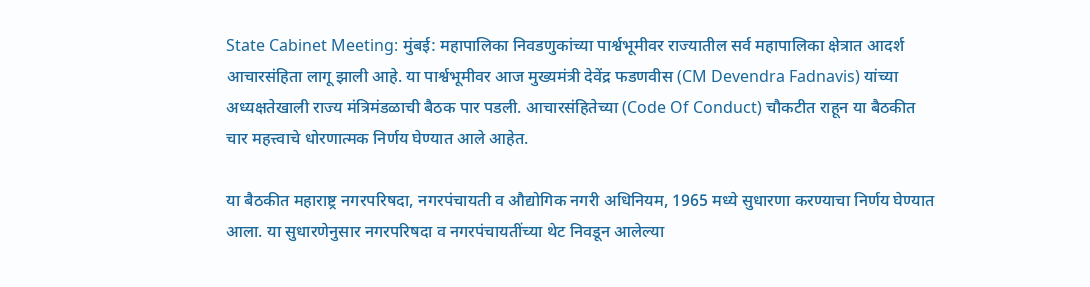State Cabinet Meeting: मुंबई: महापालिका निवडणुकांच्या पार्श्वभूमीवर राज्यातील सर्व महापालिका क्षेत्रात आदर्श आचारसंहिता लागू झाली आहे. या पार्श्वभूमीवर आज मुख्यमंत्री देवेंद्र फडणवीस (CM Devendra Fadnavis) यांच्या अध्यक्षतेखाली राज्य मंत्रिमंडळाची बैठक पार पडली. आचारसंहितेच्या (Code Of Conduct) चौकटीत राहून या बैठकीत चार महत्त्वाचे धोरणात्मक निर्णय घेण्यात आले आहेत.

या बैठकीत महाराष्ट्र नगरपरिषदा, नगरपंचायती व औद्योगिक नगरी अधिनियम, 1965 मध्ये सुधारणा करण्याचा निर्णय घेण्यात आला. या सुधारणेनुसार नगरपरिषदा व नगरपंचायतींच्या थेट निवडून आलेल्या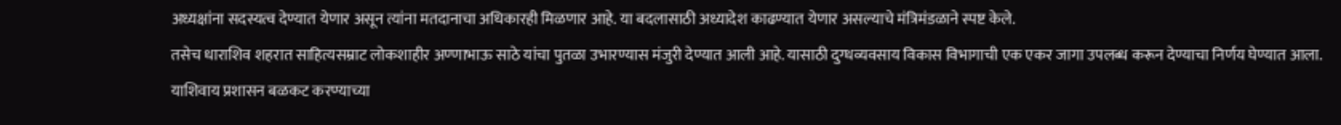अध्यक्षांना सदस्यत्व देण्यात येणार असून त्यांना मतदानाचा अधिकारही मिळणार आहे. या बदलासाठी अध्यादेश काढण्यात येणार असल्याचे मंत्रिमंडळाने स्पष्ट केले.
तसेच धाराशिव शहरात साहित्यसम्राट लोकशाहीर अण्णाभाऊ साठे यांचा पुतळा उभारण्यास मंजुरी देण्यात आली आहे. यासाठी दुग्धव्यवसाय विकास विभागाची एक एकर जागा उपलब्ध करून देण्याचा निर्णय घेण्यात आला.
याशिवाय प्रशासन बळकट करण्याच्या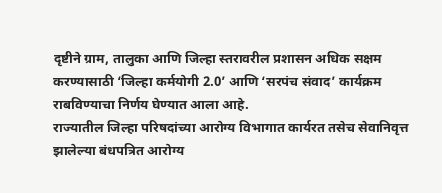दृष्टीने ग्राम, तालुका आणि जिल्हा स्तरावरील प्रशासन अधिक सक्षम करण्यासाठी ‘जिल्हा कर्मयोगी 2.0’ आणि ‘सरपंच संवाद’ कार्यक्रम राबविण्याचा निर्णय घेण्यात आला आहे.
राज्यातील जिल्हा परिषदांच्या आरोग्य विभागात कार्यरत तसेच सेवानिवृत्त झालेल्या बंधपत्रित आरोग्य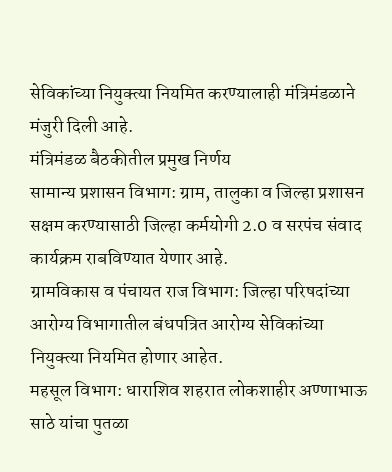सेविकांच्या नियुक्त्या नियमित करण्यालाही मंत्रिमंडळाने मंजुरी दिली आहे.
मंत्रिमंडळ बैठकीतील प्रमुख निर्णय
सामान्य प्रशासन विभाग: ग्राम, तालुका व जिल्हा प्रशासन सक्षम करण्यासाठी जिल्हा कर्मयोगी 2.0 व सरपंच संवाद कार्यक्रम राबविण्यात येणार आहे.
ग्रामविकास व पंचायत राज विभाग: जिल्हा परिषदांच्या आरोग्य विभागातील बंधपत्रित आरोग्य सेविकांच्या नियुक्त्या नियमित होणार आहेत.
महसूल विभाग: धाराशिव शहरात लोकशाहीर अण्णाभाऊ साठे यांचा पुतळा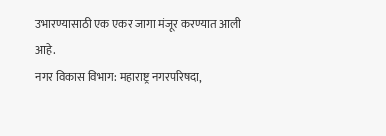उभारण्यासाठी एक एकर जागा मंजूर करण्यात आली आहे.
नगर विकास विभाग: महाराष्ट्र नगरपरिषदा,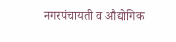नगरपंचायती व औद्योगिक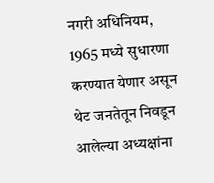नगरी अधिनियम, 1965 मध्ये सुधारणा करण्यात येणार असून थेट जनतेतून निवडून आलेल्या अध्यक्षांना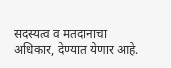सदस्यत्व व मतदानाचा अधिकार, देण्यात येणार आहे.